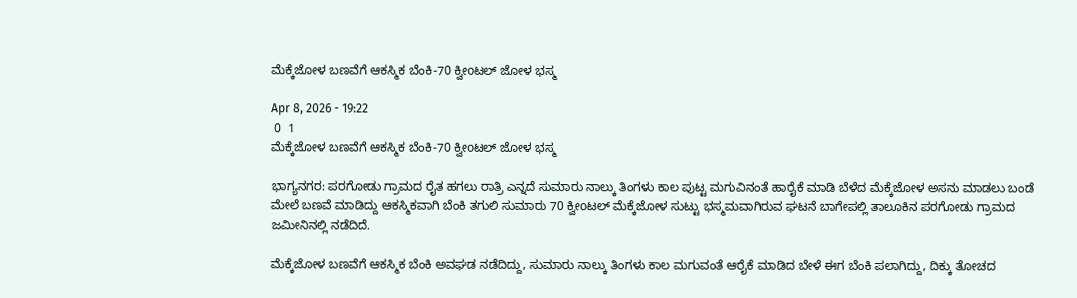ಮೆಕ್ಕೆಜೋಳ ಬಣವೆಗೆ ಆಕಸ್ಮಿಕ ಬೆಂಕಿ-70 ಕ್ವೀoಟಲ್ ಜೋಳ ಭಸ್ಮ

Apr 8, 2026 - 19:22
 0  1
ಮೆಕ್ಕೆಜೋಳ ಬಣವೆಗೆ ಆಕಸ್ಮಿಕ ಬೆಂಕಿ-70 ಕ್ವೀoಟಲ್ ಜೋಳ ಭಸ್ಮ

ಭಾಗ್ಯನಗರ: ಪರಗೋಡು ಗ್ರಾಮದ ರೈತ ಹಗಲು ರಾತ್ರಿ ಎನ್ನದೆ ಸುಮಾರು ನಾಲ್ಕು ತಿಂಗಳು ಕಾಲ ಪುಟ್ಟ ಮಗುವಿನಂತೆ ಹಾರೈಕೆ ಮಾಡಿ ಬೆಳೆದ ಮೆಕ್ಕೆಜೋಳ ಅಸನು ಮಾಡಲು ಬಂಡೆ ಮೇಲೆ ಬಣವೆ ಮಾಡಿದ್ದು ಆಕಸ್ಮಿಕವಾಗಿ ಬೆಂಕಿ ತಗುಲಿ ಸುಮಾರು 70 ಕ್ವೀoಟಲ್ ಮೆಕ್ಕೆಜೋಳ ಸುಟ್ಟು ಭಸ್ಮಮವಾಗಿರುವ ಘಟನೆ ಬಾಗೇಪಲ್ಲಿ ತಾಲೂಕಿನ ಪರಗೋಡು ಗ್ರಾಮದ ಜಮೀನಿನಲ್ಲಿ ನಡೆದಿದೆ.

ಮೆಕ್ಕೆಜೋಳ ಬಣವೆಗೆ ಆಕಸ್ಮಿಕ ಬೆಂಕಿ ಅವಘಡ ನಡೆದಿದ್ದು, ಸುಮಾರು ನಾಲ್ಕು ತಿಂಗಳು ಕಾಲ ಮಗುವಂತೆ ಆರೈಕೆ ಮಾಡಿದ ಬೇಳೆ ಈಗ ಬೆಂಕಿ ಪಲಾಗಿದ್ದು, ದಿಕ್ಕು ತೋಚದ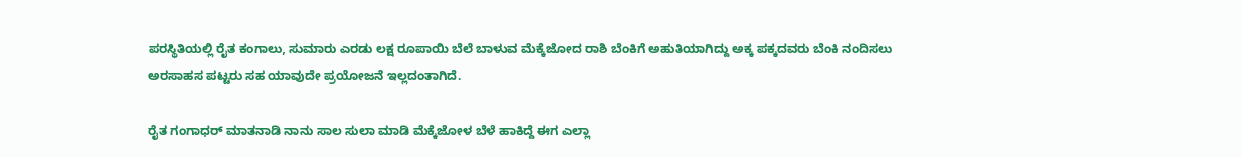ಪರಸ್ಥಿತಿಯಲ್ಲಿ ರೈತ ಕಂಗಾಲು, ಸುಮಾರು ಎರಡು ಲಕ್ಷ ರೂಪಾಯಿ ಬೆಲೆ ಬಾಳುವ ಮೆಕ್ಕೆಜೋದ ರಾಶಿ ಬೆಂಕಿಗೆ ಅಹುತಿಯಾಗಿದ್ದು ಅಕ್ಕ ಪಕ್ಕದವರು ಬೆಂಕಿ ನಂದಿಸಲು ಅರಸಾಹಸ ಪಟ್ಟರು ಸಹ ಯಾವುದೇ ಪ್ರಯೋಜನೆ ಇಲ್ಲದಂತಾಗಿದೆ.

ರೈತ ಗಂಗಾಧರ್ ಮಾತನಾಡಿ ನಾನು ಸಾಲ ಸುಲಾ ಮಾಡಿ ಮೆಕ್ಕೆಜೋಳ ಬೆಳೆ ಹಾಕಿದ್ದೆ ಈಗ ಎಲ್ಲಾ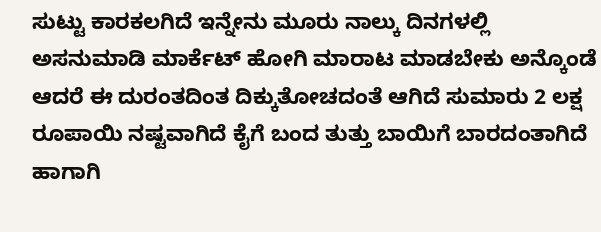ಸುಟ್ಟು ಕಾರಕಲಗಿದೆ ಇನ್ನೇನು ಮೂರು ನಾಲ್ಕು ದಿನಗಳಲ್ಲಿ ಅಸನುಮಾಡಿ ಮಾರ್ಕೆಟ್ ಹೋಗಿ ಮಾರಾಟ ಮಾಡಬೇಕು ಅನ್ಕೊಂಡೆ ಆದರೆ ಈ ದುರಂತದಿಂತ ದಿಕ್ಕುತೋಚದಂತೆ ಆಗಿದೆ ಸುಮಾರು 2 ಲಕ್ಷ ರೂಪಾಯಿ ನಷ್ಟವಾಗಿದೆ ಕೈಗೆ ಬಂದ ತುತ್ತು ಬಾಯಿಗೆ ಬಾರದಂತಾಗಿದೆ ಹಾಗಾಗಿ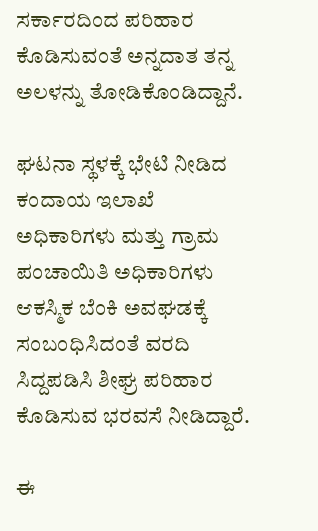ಸರ್ಕಾರದಿಂದ ಪರಿಹಾರ ಕೊಡಿಸುವಂತೆ ಅನ್ನದಾತ ತನ್ನ ಅಲಳನ್ನು ತೋಡಿಕೊಂಡಿದ್ದಾನೆ.

ಘಟನಾ ಸ್ಥಳಕ್ಕೆ ಭೇಟಿ ನೀಡಿದ ಕಂದಾಯ ಇಲಾಖೆ ಅಧಿಕಾರಿಗಳು ಮತ್ತು ಗ್ರಾಮ ಪಂಚಾಯಿತಿ ಅಧಿಕಾರಿಗಳು ಆಕಸ್ಮಿಕ ಬೆಂಕಿ ಅವಘಡಕ್ಕೆ ಸಂಬಂಧಿಸಿದಂತೆ ವರದಿ ಸಿದ್ದಪಡಿಸಿ ಶೀಘ್ರ ಪರಿಹಾರ ಕೊಡಿಸುವ ಭರವಸೆ ನೀಡಿದ್ದಾರೆ.

ಈ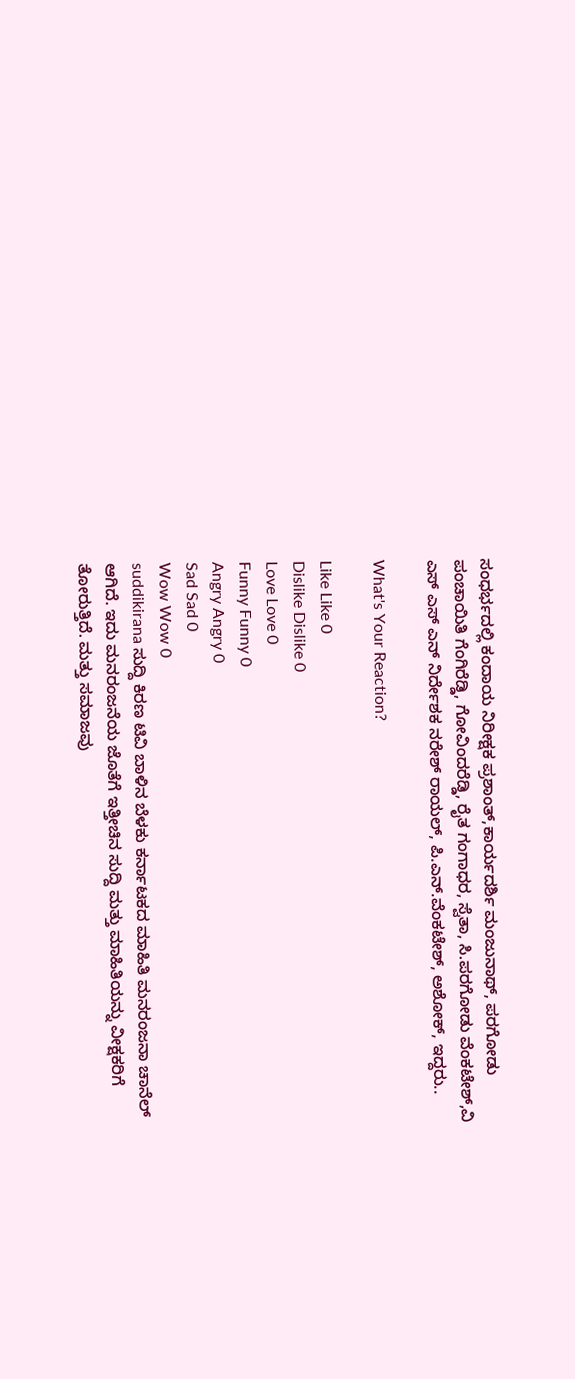ಸಂಧರ್ಭದಲ್ಲಿ ಕಂದಾಯ ನಿರೀಕ್ಷಕ ಪ್ರಶಾಂತ್,ಕಾರ್ಯದರ್ಶಿ ಮಂಜುನಾಥ್, ಪರಗೋಡು ಪಂಚಾಯಿತಿ ಗೆಂಗಿರೆಡ್ಡಿ, ಗೋವಿಂದರೆಡ್ಡಿ, ರೈತ ಗಂಗಾಧರ, ಸ್ವೆತಾ, ಸಿ.ಪರಗೋಡು ವೆಂಕಟೇಶ್,ವಿ ಎಸ್ ಎಸ್ ಎನ್ ನಿರ್ದೇಶಕ ನರೇಶ್ ರಾಯಲ್, ಪಿ.ಎನ್.ವೆಂಕಟೇಶ್, ಅಶೋಕ್, ಇದ್ದರು..

What's Your Reaction?

Like Like 0
Dislike Dislike 0
Love Love 0
Funny Funny 0
Angry Angry 0
Sad Sad 0
Wow Wow 0
suddikirana ಸುದ್ದಿ ಕಿರಣ ಟಿವಿ ಬಾಳಿನ ಬೆಳಕು ಕರ್ನಾಟಕದ ಮಾಹಿತಿ ಮನರಂಜನಾ ಚಾನೆಲ್ ಆಗಿದೆ. ಇದು ಮನರಂಜನೆಯ ಜೊತೆಗೆ ಇತ್ತೀಚಿನ ಸುದ್ದಿ ಮತ್ತು ಮಾಹಿತಿಯನ್ನು ವೀಕ್ಷಕರಿಗೆ ತೋರುತ್ತಿದೆ. ಮತ್ತು ಸಮಾಜವು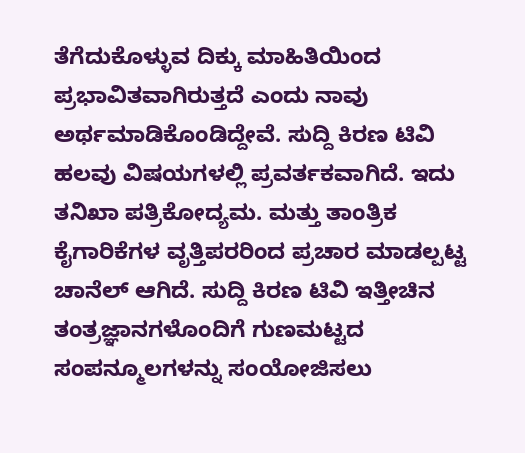ತೆಗೆದುಕೊಳ್ಳುವ ದಿಕ್ಕು ಮಾಹಿತಿಯಿಂದ ಪ್ರಭಾವಿತವಾಗಿರುತ್ತದೆ ಎಂದು ನಾವು ಅರ್ಥಮಾಡಿಕೊಂಡಿದ್ದೇವೆ. ಸುದ್ದಿ ಕಿರಣ ಟಿವಿ ಹಲವು ವಿಷಯಗಳಲ್ಲಿ ಪ್ರವರ್ತಕವಾಗಿದೆ. ಇದು ತನಿಖಾ ಪತ್ರಿಕೋದ್ಯಮ. ಮತ್ತು ತಾಂತ್ರಿಕ ಕೈಗಾರಿಕೆಗಳ ವೃತ್ತಿಪರರಿಂದ ಪ್ರಚಾರ ಮಾಡಲ್ಪಟ್ಟ ಚಾನೆಲ್ ಆಗಿದೆ. ಸುದ್ದಿ ಕಿರಣ ಟಿವಿ ಇತ್ತೀಚಿನ ತಂತ್ರಜ್ಞಾನಗಳೊಂದಿಗೆ ಗುಣಮಟ್ಟದ ಸಂಪನ್ಮೂಲಗಳನ್ನು ಸಂಯೋಜಿಸಲು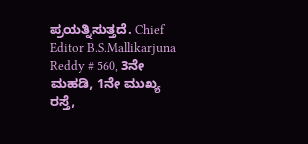ಪ್ರಯತ್ನಿಸುತ್ತದೆ. Chief Editor B.S.Mallikarjuna Reddy # 560, 3ನೇ ಮಹಡಿ, 1ನೇ ಮುಖ್ಯ ರಸ್ತೆ,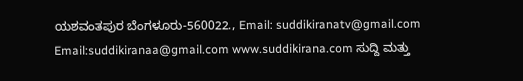ಯಶವಂತಪುರ ಬೆಂಗಳೂರು-560022., Email: suddikiranatv@gmail.com Email:suddikiranaa@gmail.com www.suddikirana.com ಸುದ್ದಿ ಮತ್ತು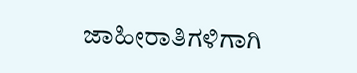ಜಾಹೀರಾತಿಗಳಿಗಾಗಿ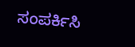ಸಂಪರ್ಕಿಸಿ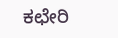ಕಛೇರಿ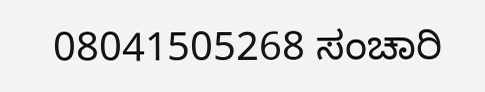08041505268 ಸಂಚಾರಿ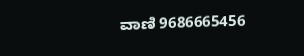ವಾಣಿ 9686665456